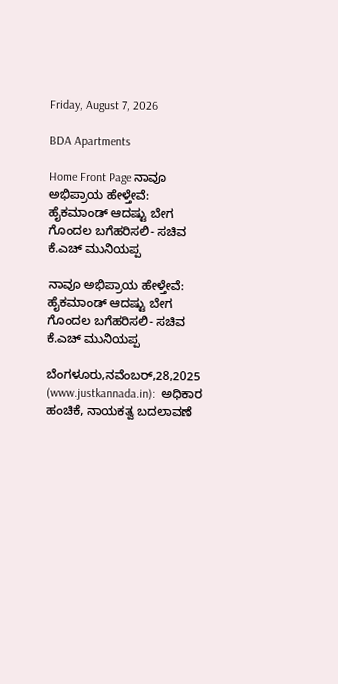Friday, August 7, 2026

BDA Apartments

Home Front Page ನಾವೂ ಅಭಿಪ್ರಾಯ ಹೇಳ್ತೇವೆ: ಹೈಕಮಾಂಡ್ ಆದಷ್ಟು ಬೇಗ ಗೊಂದಲ ಬಗೆಹರಿಸಲಿ- ಸಚಿವ ಕೆ.ಎಚ್ ಮುನಿಯಪ್ಪ

ನಾವೂ ಅಭಿಪ್ರಾಯ ಹೇಳ್ತೇವೆ: ಹೈಕಮಾಂಡ್ ಆದಷ್ಟು ಬೇಗ ಗೊಂದಲ ಬಗೆಹರಿಸಲಿ- ಸಚಿವ ಕೆ.ಎಚ್ ಮುನಿಯಪ್ಪ

ಬೆಂಗಳೂರು,ನವೆಂಬರ್,28,2025 (www.justkannada.in):  ಅಧಿಕಾರ ಹಂಚಿಕೆ, ನಾಯಕತ್ವ ಬದಲಾವಣೆ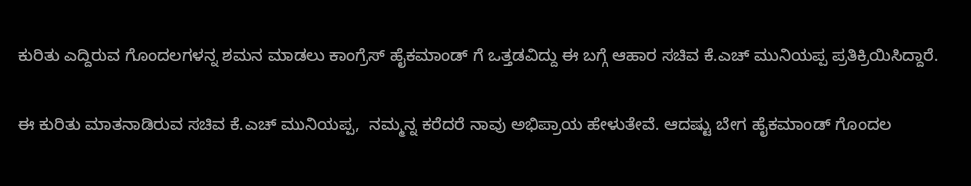ಕುರಿತು ಎದ್ದಿರುವ ಗೊಂದಲಗಳನ್ನ ಶಮನ ಮಾಡಲು ಕಾಂಗ್ರೆಸ್ ಹೈಕಮಾಂಡ್ ಗೆ ಒತ್ತಡವಿದ್ದು ಈ ಬಗ್ಗೆ ಆಹಾರ ಸಚಿವ ಕೆ.ಎಚ್ ಮುನಿಯಪ್ಪ ಪ್ರತಿಕ್ರಿಯಿಸಿದ್ದಾರೆ.

ಈ ಕುರಿತು ಮಾತನಾಡಿರುವ ಸಚಿವ ಕೆ.ಎಚ್ ಮುನಿಯಪ್ಪ,  ನಮ್ಮನ್ನ ಕರೆದರೆ ನಾವು ಅಭಿಪ್ರಾಯ ಹೇಳುತೇವೆ. ಆದಷ್ಟು ಬೇಗ ಹೈಕಮಾಂಡ್ ಗೊಂದಲ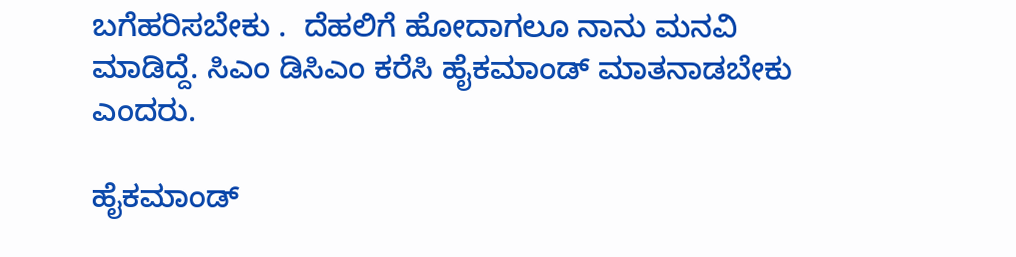ಬಗೆಹರಿಸಬೇಕು .  ದೆಹಲಿಗೆ ಹೋದಾಗಲೂ ನಾನು ಮನವಿ ಮಾಡಿದ್ದೆ. ಸಿಎಂ ಡಿಸಿಎಂ ಕರೆಸಿ ಹೈಕಮಾಂಡ್ ಮಾತನಾಡಬೇಕು ಎಂದರು.

ಹೈಕಮಾಂಡ್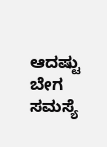ಆದಷ್ಟು ಬೇಗ ಸಮಸ್ಯೆ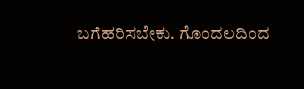ಬಗೆಹರಿಸಬೇಕು. ಗೊಂದಲದಿಂದ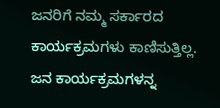ಜನರಿಗೆ ನಮ್ಮ ಸರ್ಕಾರದ ಕಾರ್ಯಕ್ರಮಗಳು ಕಾಣಿಸುತ್ತಿಲ್ಲ. ಜನ ಕಾರ್ಯಕ್ರಮಗಳನ್ನ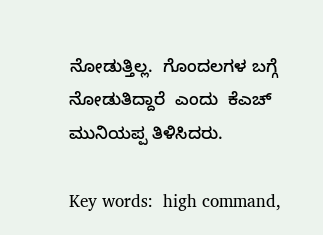ನೋಡುತ್ತಿಲ್ಲ.  ಗೊಂದಲಗಳ ಬಗ್ಗೆ ನೋಡುತಿದ್ದಾರೆ  ಎಂದು  ಕೆಎಚ್ ಮುನಿಯಪ್ಪ ತಿಳಿಸಿದರು.

Key words:  high command,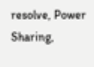resolve, Power Sharing,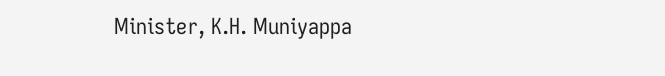Minister, K.H. Muniyappa